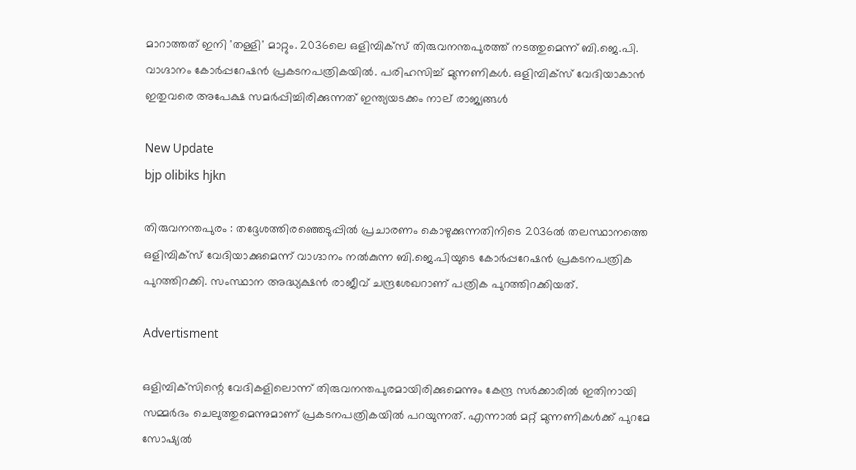മാറാത്തത് ഇനി 'തള്ളി' മാറ്റും. 2036ലെ ഒളിമ്പിക്‌സ് തിരുവനന്തപുരത്ത് നടത്തുമെന്ന് ബി.ജെ.പി. വാഗ്ദാനം കോർപ്പറേഷൻ പ്രകടനപത്രികയിൽ. പരിഹസിച്ച് മുന്നണികൾ. ഒളിമ്പിക്‌സ് വേദിയാകാൻ ഇതുവരെ അപേക്ഷ സമർപ്പിച്ചിരിക്കുന്നത് ഇന്ത്യയടക്കം നാല് രാജ്യങ്ങൾ

New Update
bjp olibiks hjkn

തിരുവനന്തപുരം : തദ്ദേശത്തിരഞ്ഞെടുപ്പിൽ പ്രചാരണം കൊഴുക്കുന്നതിനിടെ 2036ൽ തലസ്ഥാനത്തെ ഒളിമ്പിക്‌സ് വേദിയാക്കുമെന്ന് വാഗ്ദാനം നൽകുന്ന ബി.ജെ.പിയുടെ കോർപ്പറേഷൻ പ്രകടനപത്രിക പുറത്തിറക്കി. സംസ്ഥാന അദ്ധ്യക്ഷൻ രാജീവ് ചന്ദ്രശേഖറാണ് പത്രിക പുറത്തിറക്കിയത്.

Advertisment

ഒളിമ്പിക്‌സിന്റെ വേദികളിലൊന്ന് തിരുവനന്തപുരമായിരിക്കുമെന്നും കേന്ദ്ര സർക്കാരിൽ ഇതിനായി സമ്മർദം ചെലുത്തുമെന്നുമാണ് പ്രകടനപത്രികയിൽ പറയുന്നത്. എന്നാൽ മറ്റ് മുന്നണികൾക്ക് പുറമേ സോഷ്യൽ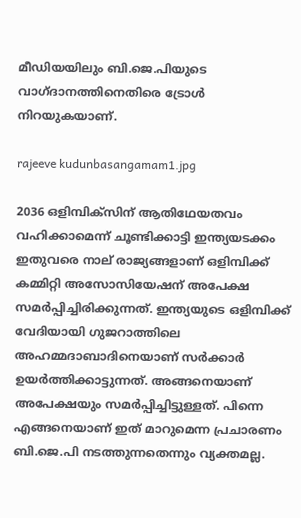മീഡിയയിലും ബി.ജെ.പിയുടെ വാഗ്ദാനത്തിനെതിരെ ട്രോൾ നിറയുകയാണ്.

rajeeve kudunbasangamam1.jpg

2036 ഒളിമ്പിക്‌സിന് ആതിഥേയതവം വഹിക്കാമെന്ന് ചൂണ്ടിക്കാട്ടി ഇന്ത്യയടക്കം ഇതുവരെ നാല് രാജ്യങ്ങളാണ് ഒളിമ്പിക്ക് കമ്മിറ്റി അസോസിയേഷന് അപേക്ഷ സമർപ്പിച്ചിരിക്കുന്നത്. ഇന്ത്യയുടെ ഒളിമ്പിക്ക് വേദിയായി ഗുജറാത്തിലെ അഹമ്മദാബാദിനെയാണ് സർക്കാർ ഉയർത്തിക്കാട്ടുന്നത്. അങ്ങനെയാണ് അപേക്ഷയും സമർപ്പിച്ചിട്ടുള്ളത്. പിന്നെ എങ്ങനെയാണ് ഇത് മാറുമെന്ന പ്രചാരണം ബി.ജെ.പി നടത്തുന്നതെന്നും വ്യക്തമല്ല.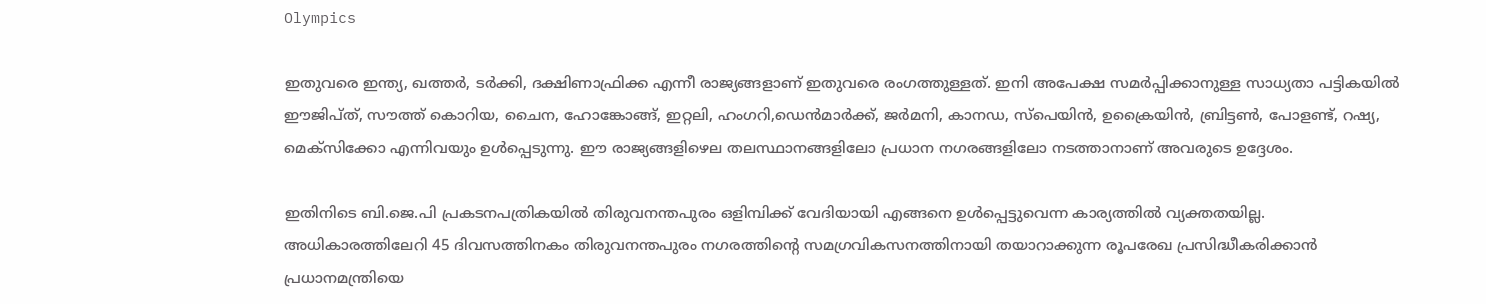Olympics

ഇതുവരെ ഇന്ത്യ, ഖത്തർ, ടർക്കി, ദക്ഷിണാഫ്രിക്ക എന്നീ രാജ്യങ്ങളാണ് ഇതുവരെ രംഗത്തുള്ളത്. ഇനി അപേക്ഷ സമർപ്പിക്കാനുള്ള സാധ്യതാ പട്ടികയിൽ ഈജിപ്ത്, സൗത്ത് കൊറിയ, ചൈന, ഹോങ്കോങ്ങ്, ഇറ്റലി, ഹംഗറി,ഡെൻമാർക്ക്, ജർമനി, കാനഡ, സ്‌പെയിൻ, ഉക്രൈയിൻ, ബ്രിട്ടൺ, പോളണ്ട്, റഷ്യ, മെക്‌സിക്കോ എന്നിവയും ഉൾപ്പെടുന്നു. ഈ രാജ്യങ്ങളിഴെല തലസ്ഥാനങ്ങളിലോ പ്രധാന നഗരങ്ങളിലോ നടത്താനാണ് അവരുടെ ഉദ്ദേശം.

ഇതിനിടെ ബി.ജെ.പി പ്രകടനപത്രികയിൽ തിരുവനന്തപുരം ഒളിമ്പിക്ക് വേദിയായി എങ്ങനെ ഉൾപ്പെട്ടുവെന്ന കാര്യത്തിൽ വ്യക്തതയില്ല. അധികാരത്തിലേറി 45 ദിവസത്തിനകം തിരുവനന്തപുരം നഗരത്തിന്റെ സമഗ്രവികസനത്തിനായി തയാറാക്കുന്ന രൂപരേഖ പ്രസിദ്ധീകരിക്കാൻ പ്രധാനമന്ത്രിയെ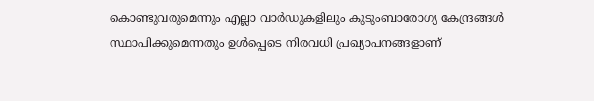കൊണ്ടുവരുമെന്നും എല്ലാ വാർഡുകളിലും കുടുംബാരോഗ്യ കേന്ദ്രങ്ങൾ സ്ഥാപിക്കുമെന്നതും ഉൾപ്പെടെ നിരവധി പ്രഖ്യാപനങ്ങളാണ്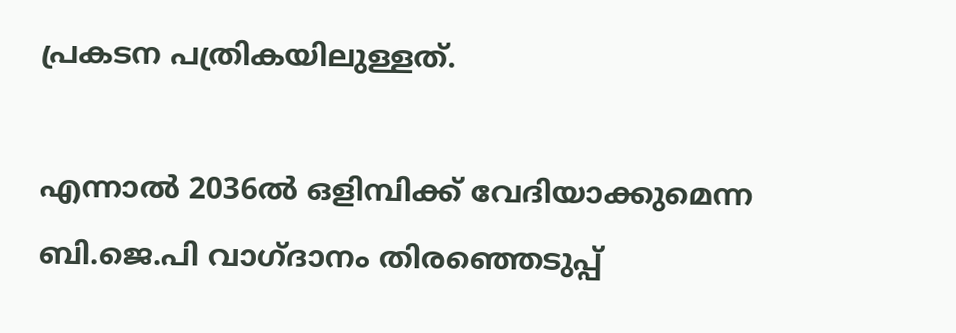പ്രകടന പത്രികയിലുള്ളത്.

എന്നാൽ 2036ൽ ഒളിമ്പിക്ക് വേദിയാക്കുമെന്ന ബി.ജെ.പി വാഗ്ദാനം തിരഞ്ഞെടുപ്പ്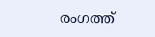രംഗത്ത്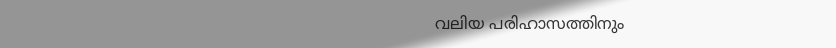വലിയ പരിഹാസത്തിനും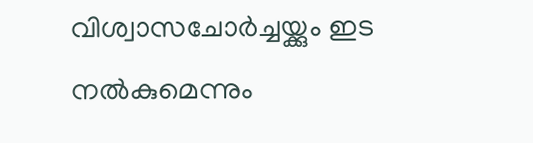വിശ്വാസചോർച്ചയ്ക്കും ഇട നൽകുമെന്നും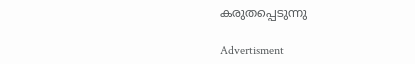കരുതപ്പെടുന്നു

Advertisment